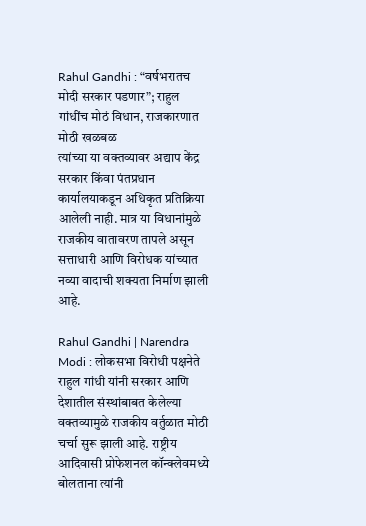Rahul Gandhi : “वर्षभरातच मोदी सरकार पडणार”; राहुल गांधींच मोठं विधान, राजकारणात मोठी खळबळ
त्यांच्या या वक्तव्यावर अद्याप केंद्र सरकार किंवा पंतप्रधान कार्यालयाकडून अधिकृत प्रतिक्रिया आलेली नाही. मात्र या विधानांमुळे राजकीय वातावरण तापले असून सत्ताधारी आणि विरोधक यांच्यात नव्या वादाची शक्यता निर्माण झाली आहे.

Rahul Gandhi | Narendra Modi : लोकसभा विरोधी पक्षनेते राहुल गांधी यांनी सरकार आणि देशातील संस्थांबाबत केलेल्या वक्तव्यामुळे राजकीय वर्तुळात मोठी चर्चा सुरू झाली आहे. राष्ट्रीय आदिवासी प्रोफेशनल कॉन्क्लेवमध्ये बोलताना त्यांनी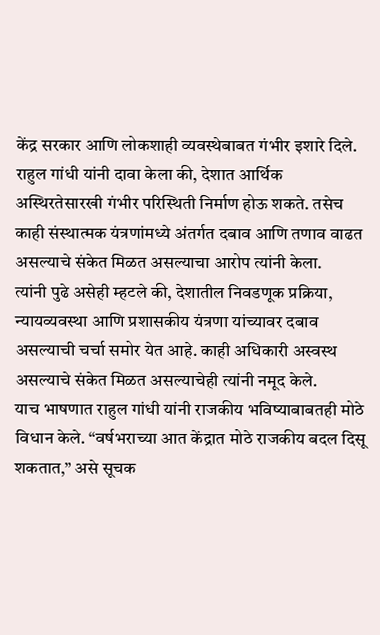केंद्र सरकार आणि लोकशाही व्यवस्थेबाबत गंभीर इशारे दिले.
राहुल गांधी यांनी दावा केला की, देशात आर्थिक अस्थिरतेसारखी गंभीर परिस्थिती निर्माण होऊ शकते. तसेच काही संस्थात्मक यंत्रणांमध्ये अंतर्गत दबाव आणि तणाव वाढत असल्याचे संकेत मिळत असल्याचा आरोप त्यांनी केला.
त्यांनी पुढे असेही म्हटले की, देशातील निवडणूक प्रक्रिया, न्यायव्यवस्था आणि प्रशासकीय यंत्रणा यांच्यावर दबाव असल्याची चर्चा समोर येत आहे. काही अधिकारी अस्वस्थ असल्याचे संकेत मिळत असल्याचेही त्यांनी नमूद केले.
याच भाषणात राहुल गांधी यांनी राजकीय भविष्याबाबतही मोठे विधान केले. “वर्षभराच्या आत केंद्रात मोठे राजकीय बदल दिसू शकतात,” असे सूचक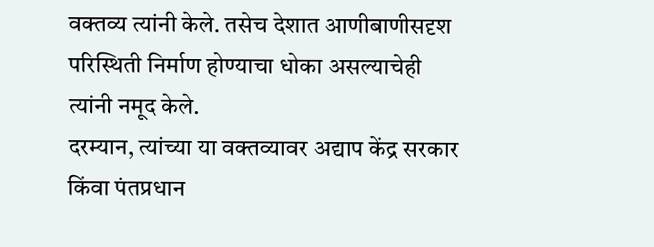वक्तव्य त्यांनी केले. तसेच देशात आणीबाणीसदृश परिस्थिती निर्माण होण्याचा धोका असल्याचेही त्यांनी नमूद केले.
दरम्यान, त्यांच्या या वक्तव्यावर अद्याप केंद्र सरकार किंवा पंतप्रधान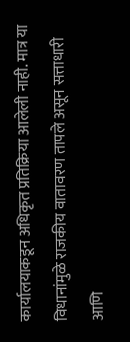कार्यालयाकडून अधिकृत प्रतिक्रिया आलेली नाही. मात्र या विधानांमुळे राजकीय वातावरण तापले असून सत्ताधारी आणि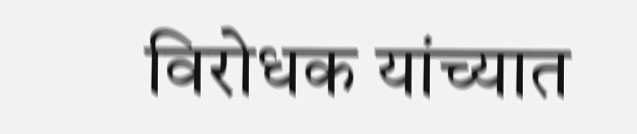विरोधक यांच्यात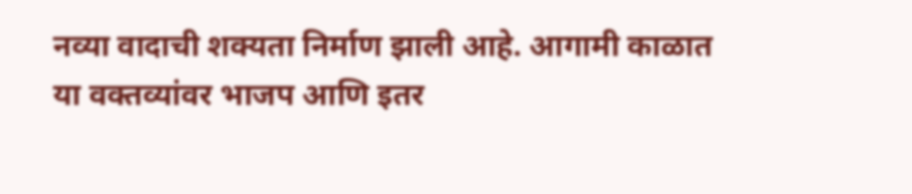नव्या वादाची शक्यता निर्माण झाली आहे. आगामी काळात या वक्तव्यांवर भाजप आणि इतर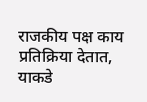राजकीय पक्ष काय प्रतिक्रिया देतात, याकडे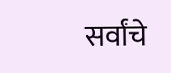सर्वांचे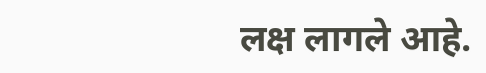लक्ष लागले आहे.